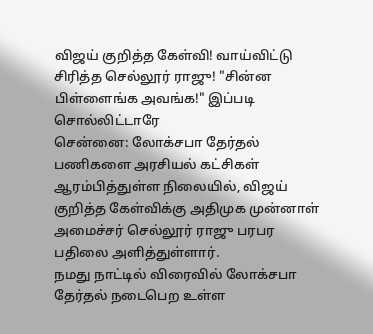விஜய் குறித்த கேள்வி! வாய்விட்டு சிரித்த செல்லூர் ராஜு! "சின்ன பிள்ளைங்க அவங்க!" இப்படி சொல்லிட்டாரே
சென்னை: லோக்சபா தேர்தல் பணிகளை அரசியல் கட்சிகள் ஆரம்பித்துள்ள நிலையில், விஜய் குறித்த கேள்விக்கு அதிமுக முன்னாள் அமைச்சர் செல்லூர் ராஜு பரபர பதிலை அளித்துள்ளார்.
நமது நாட்டில் விரைவில் லோக்சபா தேர்தல் நடைபெற உள்ள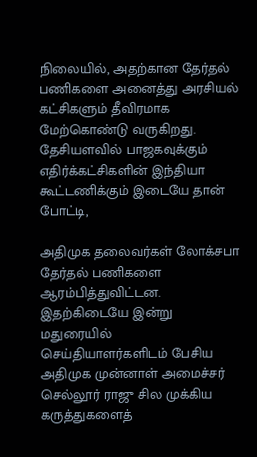நிலையில், அதற்கான தேர்தல் பணிகளை அனைத்து அரசியல் கட்சிகளும் தீவிரமாக மேற்கொண்டு வருகிறது. தேசியளவில் பாஜகவுக்கும் எதிர்க்கட்சிகளின் இந்தியா கூட்டணிக்கும் இடையே தான் போட்டி,

அதிமுக தலைவர்கள் லோக்சபா தேர்தல் பணிகளை ஆரம்பித்துவிட்டன. இதற்கிடையே இன்று மதுரையில் செய்தியாளர்களிடம் பேசிய அதிமுக முன்னாள் அமைச்சர் செல்லூர் ராஜு சில முக்கிய கருத்துகளைத்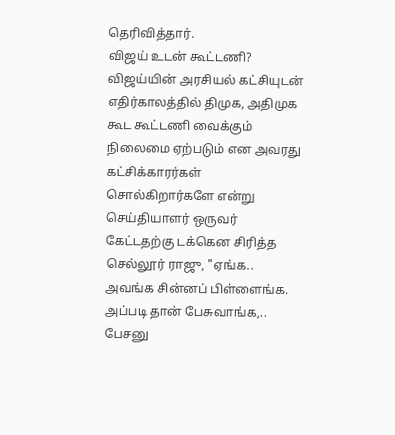தெரிவித்தார்.
விஜய் உடன் கூட்டணி? விஜய்யின் அரசியல் கட்சியுடன் எதிர்காலத்தில் திமுக, அதிமுக கூட கூட்டணி வைக்கும் நிலைமை ஏற்படும் என அவரது கட்சிக்காரர்கள் சொல்கிறார்களே என்று செய்தியாளர் ஒருவர் கேட்டதற்கு டக்கென சிரித்த செல்லூர் ராஜு, "ஏங்க.. அவங்க சின்னப் பிள்ளைங்க. அப்படி தான் பேசுவாங்க,.. பேசனு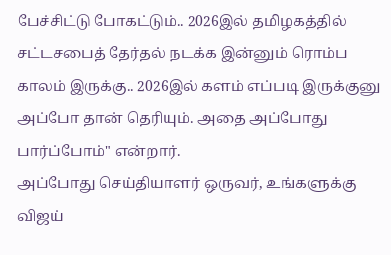பேச்சிட்டு போகட்டும்.. 2026இல் தமிழகத்தில் சட்டசபைத் தேர்தல் நடக்க இன்னும் ரொம்ப காலம் இருக்கு.. 2026இல் களம் எப்படி இருக்குனு அப்போ தான் தெரியும். அதை அப்போது பார்ப்போம்" என்றார்.
அப்போது செய்தியாளர் ஒருவர், உங்களுக்கு விஜய்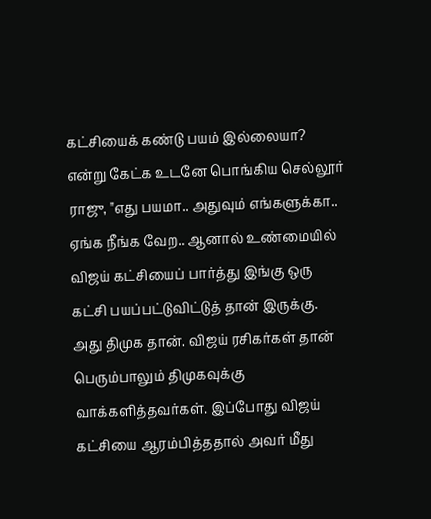கட்சியைக் கண்டு பயம் இல்லையா? என்று கேட்க உடனே பொங்கிய செல்லூர் ராஜு, "எது பயமா.. அதுவும் எங்களுக்கா.. ஏங்க நீங்க வேற.. ஆனால் உண்மையில் விஜய் கட்சியைப் பார்த்து இங்கு ஒரு கட்சி பயப்பட்டுவிட்டுத் தான் இருக்கு. அது திமுக தான். விஜய் ரசிகர்கள் தான் பெரும்பாலும் திமுகவுக்கு வாக்களித்தவர்கள். இப்போது விஜய் கட்சியை ஆரம்பித்ததால் அவர் மீது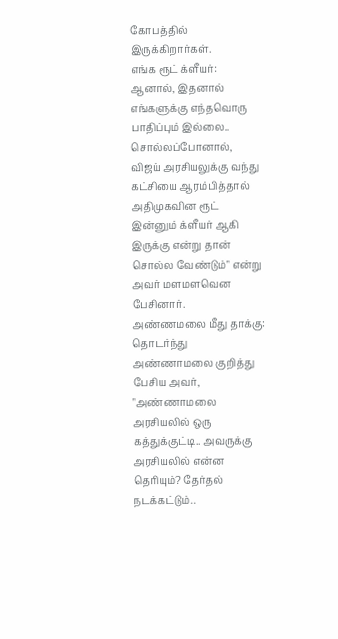கோபத்தில் இருக்கிறார்கள்.
எங்க ரூட் க்ளீயர்: ஆனால், இதனால் எங்களுக்கு எந்தவொரு பாதிப்பும் இல்லை.. சொல்லப்போனால், விஜய் அரசியலுக்கு வந்து கட்சியை ஆரம்பித்தால் அதிமுகவின ரூட் இன்னும் க்ளீயர் ஆகி இருக்கு என்று தான் சொல்ல வேண்டும்" என்று அவர் மளமளவென பேசினார்.
அண்ணமலை மீது தாக்கு: தொடர்ந்து அண்ணாமலை குறித்து பேசிய அவர், "அண்ணாமலை அரசியலில் ஒரு கத்துக்குட்டி.. அவருக்கு அரசியலில் என்ன தெரியும்? தேர்தல் நடக்கட்டும்..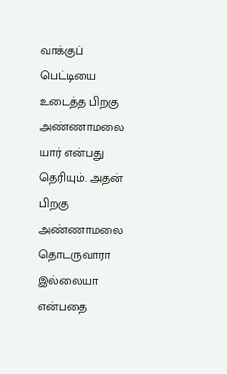வாக்குப் பெட்டியை உடைத்த பிறகு அண்ணாமலை யார் என்பது தெரியும். அதன் பிறகு அண்ணாமலை தொடருவாரா இல்லையா என்பதை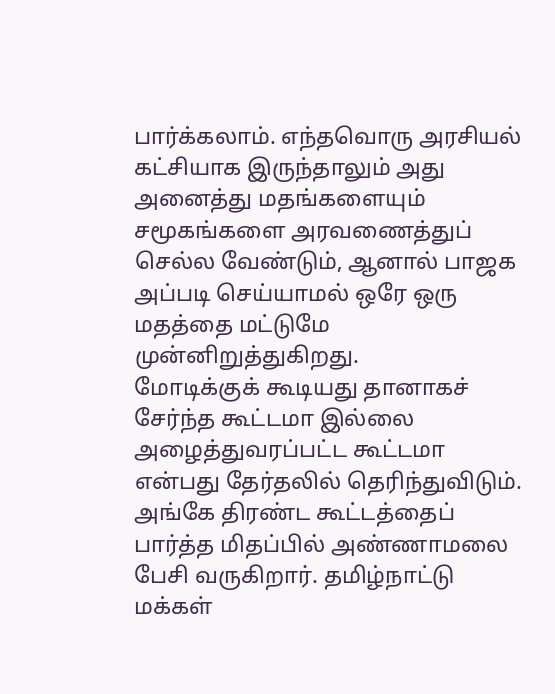பார்க்கலாம். எந்தவொரு அரசியல் கட்சியாக இருந்தாலும் அது அனைத்து மதங்களையும் சமூகங்களை அரவணைத்துப் செல்ல வேண்டும், ஆனால் பாஜக அப்படி செய்யாமல் ஒரே ஒரு மதத்தை மட்டுமே முன்னிறுத்துகிறது.
மோடிக்குக் கூடியது தானாகச் சேர்ந்த கூட்டமா இல்லை அழைத்துவரப்பட்ட கூட்டமா என்பது தேர்தலில் தெரிந்துவிடும். அங்கே திரண்ட கூட்டத்தைப் பார்த்த மிதப்பில் அண்ணாமலை பேசி வருகிறார். தமிழ்நாட்டு மக்கள்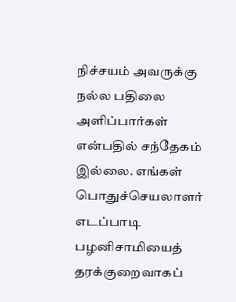நிச்சயம் அவருக்கு நல்ல பதிலை அளிப்பார்கள் என்பதில் சந்தேகம் இல்லை. எங்கள் பொதுச்செயலாளர் எடப்பாடி பழனிசாமியைத் தரக்குறைவாகப்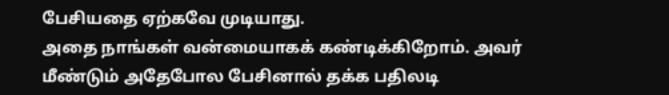பேசியதை ஏற்கவே முடியாது.
அதை நாங்கள் வன்மையாகக் கண்டிக்கிறோம். அவர் மீண்டும் அதேபோல பேசினால் தக்க பதிலடி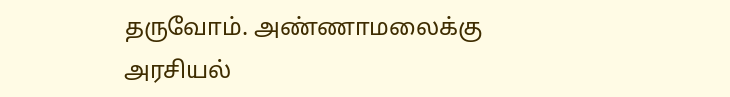தருவோம். அண்ணாமலைக்கு அரசியல்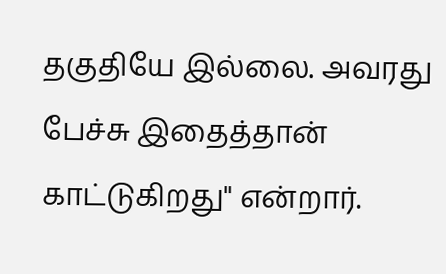தகுதியே இல்லை. அவரது பேச்சு இதைத்தான் காட்டுகிறது" என்றார்.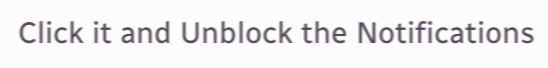Click it and Unblock the Notifications